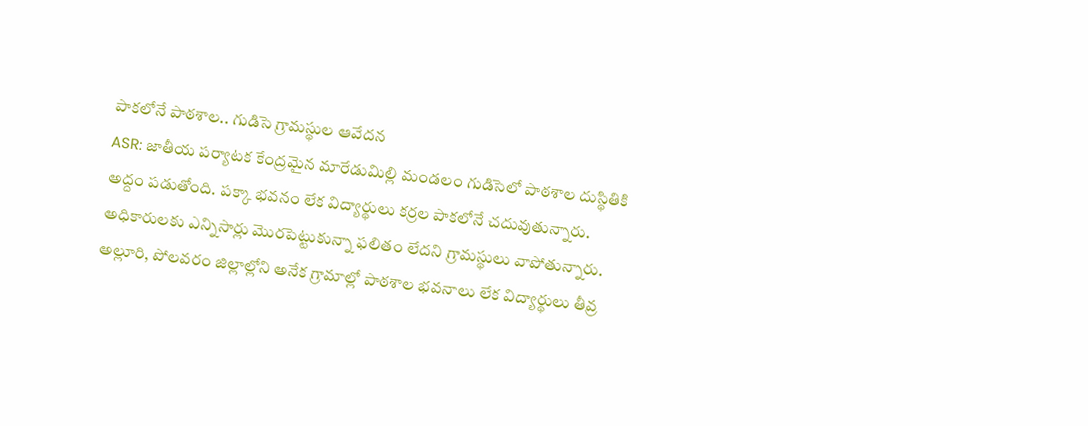పాకలోనే పాఠశాల.. గుడిసె గ్రామస్థుల ఆవేదన
ASR: జాతీయ పర్యాటక కేంద్రమైన మారేడుమిల్లి మండలం గుడిసెలో పాఠశాల దుస్థితికి అద్దం పడుతోంది. పక్కా భవనం లేక విద్యార్థులు కర్రల పాకలోనే చదువుతున్నారు. అధికారులకు ఎన్నిసార్లు మొరపెట్టుకున్నా ఫలితం లేదని గ్రామస్థులు వాపోతున్నారు. అల్లూరి, పోలవరం జిల్లాల్లోని అనేక గ్రామాల్లో పాఠశాల భవనాలు లేక విద్యార్థులు తీవ్ర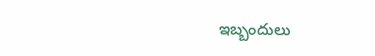ఇబ్బందులు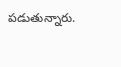పడుతున్నారు.